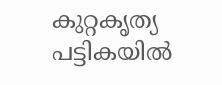കുറ്റകൃത്യ പട്ടികയില്‍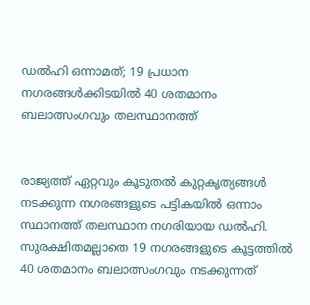ഡല്‍ഹി ഒന്നാമത്; 19 പ്രധാന നഗരങ്ങള്‍ക്കിടയില്‍ 40 ശതമാനം ബലാത്സംഗവും തലസ്ഥാനത്ത്


രാജ്യത്ത് ഏറ്റവും കൂടുതല്‍ കുറ്റകൃത്യങ്ങള്‍ നടക്കുന്ന നഗരങ്ങളുടെ പട്ടികയില്‍ ഒന്നാം സ്ഥാനത്ത് തലസ്ഥാന നഗരിയായ ഡല്‍ഹി. സുരക്ഷിതമല്ലാതെ 19 നഗരങ്ങളുടെ കൂട്ടത്തില്‍ 40 ശതമാനം ബലാത്സംഗവും നടക്കുന്നത്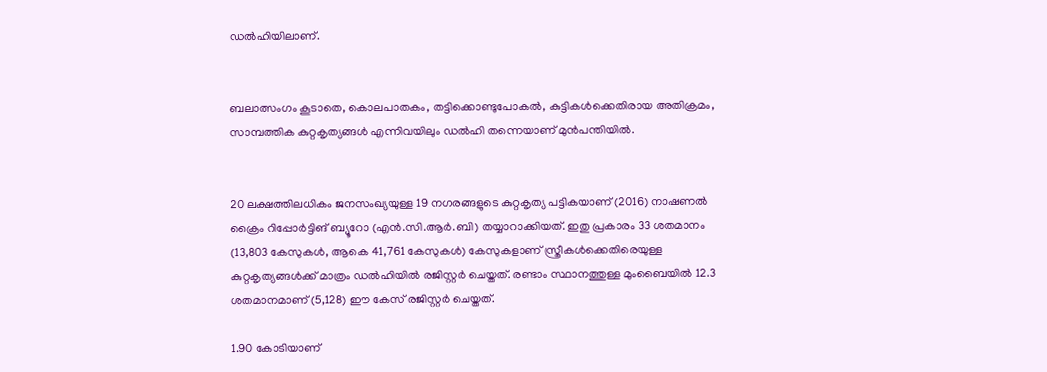ഡല്‍ഹിയിലാണ്.


ബലാത്സംഗം കൂടാതെ, കൊലപാതകം, തട്ടിക്കൊണ്ടുപോകല്‍, കുട്ടികള്‍ക്കെതിരായ അതിക്രമം, സാമ്പത്തിക കുറ്റകൃത്യങ്ങള്‍ എന്നിവയിലും ഡല്‍ഹി തന്നെയാണ് മുന്‍പന്തിയില്‍.


20 ലക്ഷത്തിലധികം ജനസംഖ്യയുള്ള 19 നഗരങ്ങളുടെ കുറ്റകൃത്യ പട്ടികയാണ് (2016) നാഷണല്‍ ക്രൈം റിപ്പോര്‍ട്ടിങ് ബ്യൂറോ (എന്‍.സി.ആര്‍.ബി) തയ്യാറാക്കിയത്. ഇതു പ്രകാരം 33 ശതമാനം (13,803 കേസുകള്‍, ആകെ 41,761 കേസുകള്‍) കേസുകളാണ് സ്ത്രീകള്‍ക്കെതിരെയുള്ള കുറ്റകൃത്യങ്ങള്‍ക്ക് മാത്രം ഡല്‍ഹിയില്‍ രജിസ്റ്റര്‍ ചെയ്തത്. രണ്ടാം സ്ഥാനത്തുള്ള മുംബൈയില്‍ 12.3 ശതമാനമാണ് (5,128) ഈ കേസ് രജിസ്റ്റര്‍ ചെയ്തത്.

1.90 കോടിയാണ്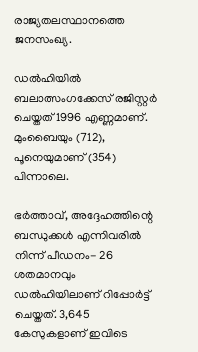രാജ്യതലസ്ഥാനത്തെ ജനസംഖ്യ.

ഡല്‍ഹിയില്‍ ബലാത്സംഗക്കേസ് രജിസ്റ്റര്‍ ചെയ്തത് 1996 എണ്ണമാണ്. മുംബൈയും (712), പൂനെയുമാണ് (354) പിന്നാലെ.

ഭര്‍ത്താവ്, അദ്ദേഹത്തിന്റെ ബന്ധുക്കള്‍ എന്നിവരില്‍ നിന്ന് പീഡനം- 26 ശതമാനവും ഡല്‍ഹിയിലാണ് റിപ്പോര്‍ട്ട് ചെയ്തത്. 3,645 കേസുകളാണ് ഇവിടെ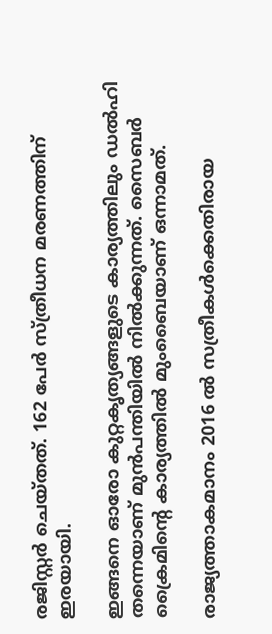രജിസ്റ്റര്‍ ചെയ്തത്. 162 പേര്‍ സ്ത്രീധന മരണത്തിന് ഇരയായി.

ഇങ്ങനെ ഓരോ കുറ്റകൃത്യങ്ങളുടെ കാര്യത്തിലും ഡല്‍ഹി തന്നെയാണ് മുന്‍പന്തിയില്‍ നില്‍ക്കുന്നത്. സൈബര്‍ ക്രൈമിന്റെ കാര്യത്തില്‍ മുംബൈയാണ് ഒന്നാമത്.

രാജ്യത്താകമാനം 2016 ല്‍ സത്രീകള്‍ക്കെതിരായ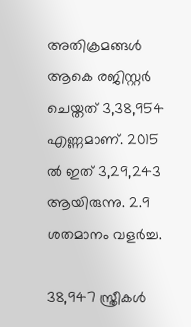അതിക്രമങ്ങള്‍ ആകെ രജിസ്റ്റര്‍ ചെയ്തത് 3,38,954 എണ്ണമാണ്. 2015 ല്‍ ഇത് 3,29,243 ആയിരുന്നു. 2.9 ശതമാനം വളര്‍ച്ച.

38,947 സ്ത്രീകള്‍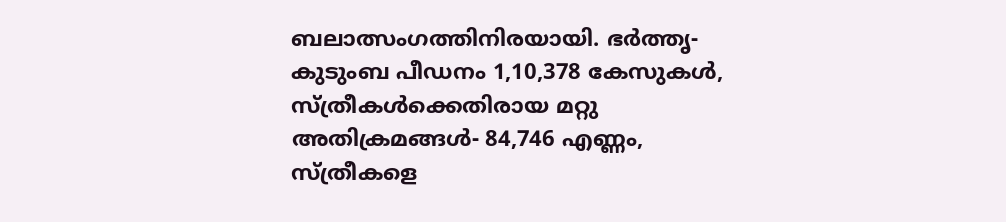ബലാത്സംഗത്തിനിരയായി. ഭര്‍ത്തൃ-കുടുംബ പീഡനം 1,10,378 കേസുകള്‍, സ്ത്രീകള്‍ക്കെതിരായ മറ്റു അതിക്രമങ്ങള്‍- 84,746 എണ്ണം, സ്ത്രീകളെ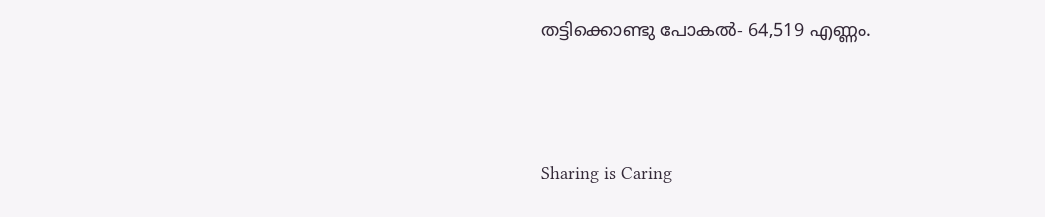തട്ടിക്കൊണ്ടു പോകല്‍- 64,519 എണ്ണം.



Sharing is Caring